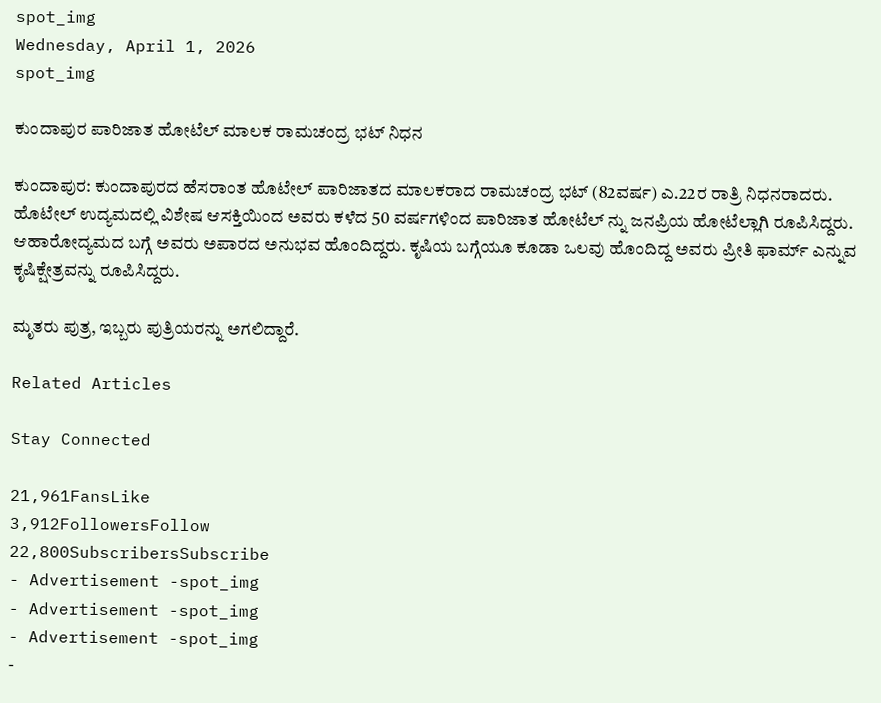spot_img
Wednesday, April 1, 2026
spot_img

ಕುಂದಾಪುರ ಪಾರಿಜಾತ ಹೋಟೆಲ್ ಮಾಲಕ ರಾಮಚಂದ್ರ ಭಟ್ ನಿಧನ

ಕುಂದಾಪುರ: ಕುಂದಾಪುರದ ಹೆಸರಾಂತ ಹೊಟೇಲ್ ಪಾರಿಜಾತದ ಮಾಲಕರಾದ ರಾಮಚಂದ್ರ ಭಟ್ (82ವರ್ಷ) ಎ.22ರ ರಾತ್ರಿ ನಿಧನರಾದರು. ಹೊಟೇಲ್ ಉದ್ಯಮದಲ್ಲಿ ವಿಶೇಷ ಆಸಕ್ತಿಯಿಂದ ಅವರು ಕಳೆದ 50 ವರ್ಷಗಳಿಂದ ಪಾರಿಜಾತ ಹೋಟೆಲ್ ನ್ನು ಜನಪ್ರಿಯ ಹೋಟೆಲ್ಲಾಗಿ ರೂಪಿಸಿದ್ದರು. ಆಹಾರೋದ್ಯಮದ ಬಗ್ಗೆ ಅವರು ಅಪಾರದ ಅನುಭವ ಹೊಂದಿದ್ದರು. ಕೃಷಿಯ ಬಗ್ಗೆಯೂ ಕೂಡಾ ಒಲವು ಹೊಂದಿದ್ದ ಅವರು ಪ್ರೀತಿ ಫಾರ್ಮ್ ಎನ್ನುವ ಕೃಷಿಕ್ಷೇತ್ರವನ್ನು ರೂಪಿಸಿದ್ದರು.

ಮೃತರು ಪುತ್ರ, ಇಬ್ಬರು ಪುತ್ರಿಯರನ್ನು ಅಗಲಿದ್ದಾರೆ.

Related Articles

Stay Connected

21,961FansLike
3,912FollowersFollow
22,800SubscribersSubscribe
- Advertisement -spot_img
- Advertisement -spot_img
- Advertisement -spot_img
-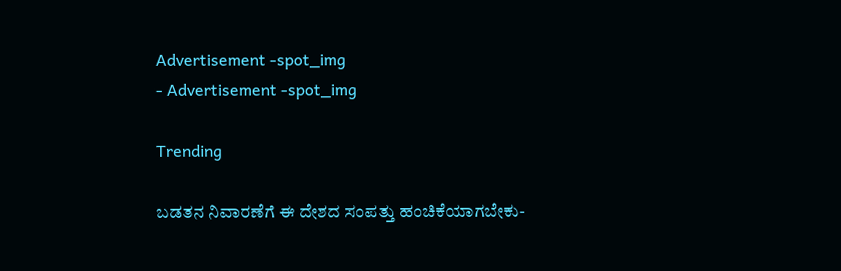Advertisement -spot_img
- Advertisement -spot_img

Trending

ಬಡತನ ನಿವಾರಣೆಗೆ ಈ ದೇಶದ ಸಂಪತ್ತು ಹಂಚಿಕೆಯಾಗಬೇಕು-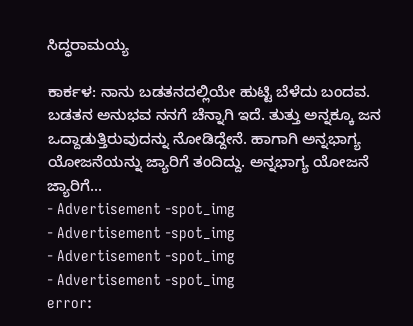ಸಿದ್ಧರಾಮಯ್ಯ

ಕಾರ್ಕಳ: ನಾನು ಬಡತನದಲ್ಲಿಯೇ ಹುಟ್ಟಿ ಬೆಳೆದು ಬಂದವ. ಬಡತನ ಅನುಭವ ನನಗೆ ಚೆನ್ನಾಗಿ ಇದೆ. ತುತ್ತು ಅನ್ನಕ್ಕೂ ಜನ ಒದ್ದಾಡುತ್ತಿರುವುದನ್ನು ನೋಡಿದ್ದೇನೆ. ಹಾಗಾಗಿ ಅನ್ನಭಾಗ್ಯ ಯೋಜನೆಯನ್ನು ಜ್ಯಾರಿಗೆ ತಂದಿದ್ದು. ಅನ್ನಭಾಗ್ಯ ಯೋಜನೆ ಜ್ಯಾರಿಗೆ...
- Advertisement -spot_img
- Advertisement -spot_img
- Advertisement -spot_img
- Advertisement -spot_img
error: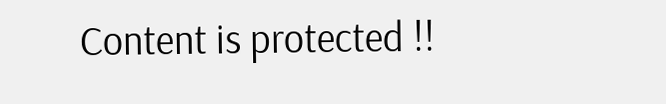Content is protected !!